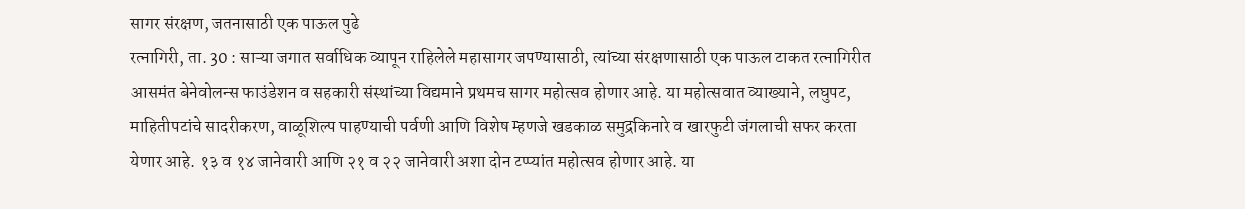सागर संरक्षण, जतनासाठी एक पाऊल पुढे
रत्नागिरी, ता. 30 : साऱ्या जगात सर्वाधिक व्यापून राहिलेले महासागर जपण्यासाठी, त्यांच्या संरक्षणासाठी एक पाऊल टाकत रत्नागिरीत आसमंत बेनेवोलन्स फाउंडेशन व सहकारी संस्थांच्या विद्यमाने प्रथमच सागर महोत्सव होणार आहे. या महोत्सवात व्याख्याने, लघुपट, माहितीपटांचे सादरीकरण, वाळूशिल्प पाहण्याची पर्वणी आणि विशेष म्हणजे खडकाळ समुद्रकिनारे व खारफुटी जंगलाची सफर करता येणार आहे. १३ व १४ जानेवारी आणि २१ व २२ जानेवारी अशा दोन टप्प्यांत महोत्सव होणार आहे. या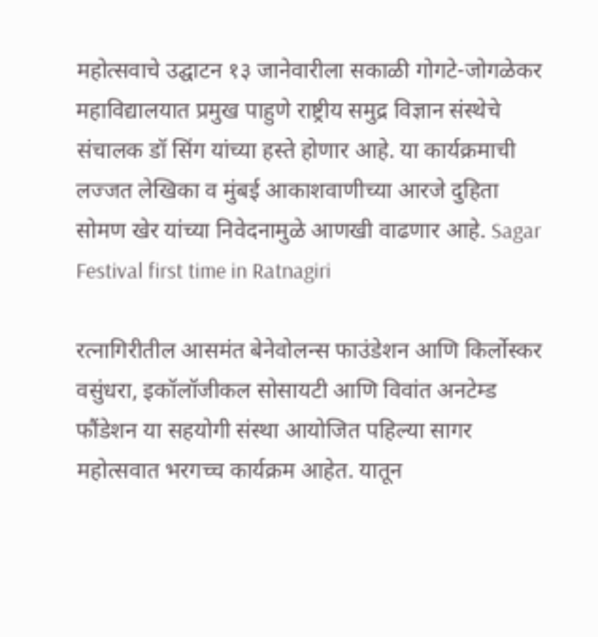महोत्सवाचे उद्घाटन १३ जानेवारीला सकाळी गोगटे-जोगळेकर महाविद्यालयात प्रमुख पाहुणे राष्ट्रीय समुद्र विज्ञान संस्थेचे संचालक डॉ सिंग यांच्या हस्ते होणार आहे. या कार्यक्रमाची लज्जत लेखिका व मुंबई आकाशवाणीच्या आरजे दुहिता सोमण खेर यांच्या निवेदनामुळे आणखी वाढणार आहे. Sagar Festival first time in Ratnagiri

रत्नागिरीतील आसमंत बेनेवोलन्स फाउंडेशन आणि किर्लोस्कर वसुंधरा, इकॉलॉजीकल सोसायटी आणि विवांत अनटेम्ड फौंडेशन या सहयोगी संस्था आयोजित पहिल्या सागर महोत्सवात भरगच्च कार्यक्रम आहेत. यातून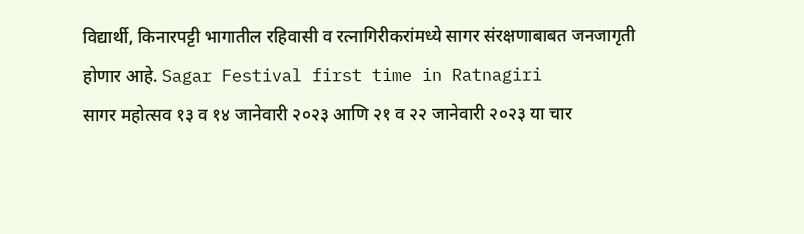विद्यार्थी, किनारपट्टी भागातील रहिवासी व रत्नागिरीकरांमध्ये सागर संरक्षणाबाबत जनजागृती होणार आहे. Sagar Festival first time in Ratnagiri
सागर महोत्सव १३ व १४ जानेवारी २०२३ आणि २१ व २२ जानेवारी २०२३ या चार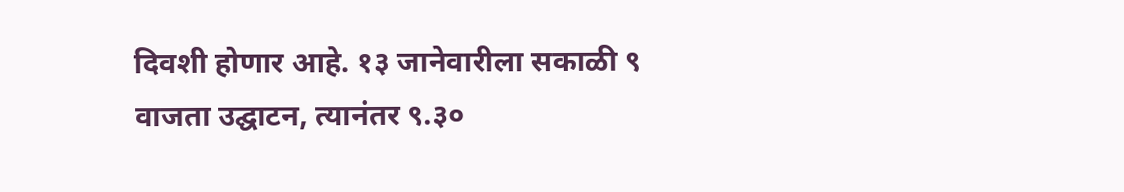दिवशी होणार आहे. १३ जानेवारीला सकाळी ९ वाजता उद्घाटन, त्यानंतर ९.३०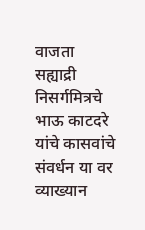वाजता सह्याद्री निसर्गमित्रचे भाऊ काटदरे यांचे कासवांचे संवर्धन या वर व्याख्यान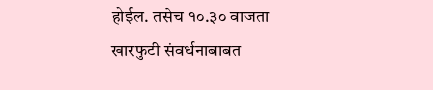होईल. तसेच १०.३० वाजता खारफुटी संवर्धनाबाबत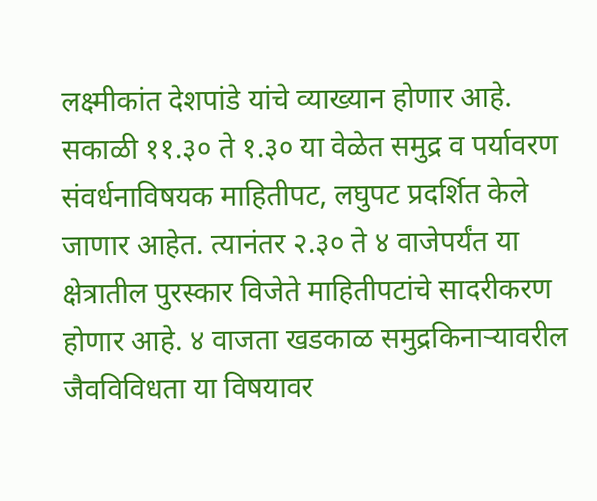लक्ष्मीकांत देशपांडे यांचे व्याख्यान होणार आहे. सकाळी ११.३० ते १.३० या वेळेत समुद्र व पर्यावरण संवर्धनाविषयक माहितीपट, लघुपट प्रदर्शित केले जाणार आहेत. त्यानंतर २.३० ते ४ वाजेपर्यंत या क्षेत्रातील पुरस्कार विजेते माहितीपटांचे सादरीकरण होणार आहे. ४ वाजता खडकाळ समुद्रकिनाऱ्यावरील जैवविविधता या विषयावर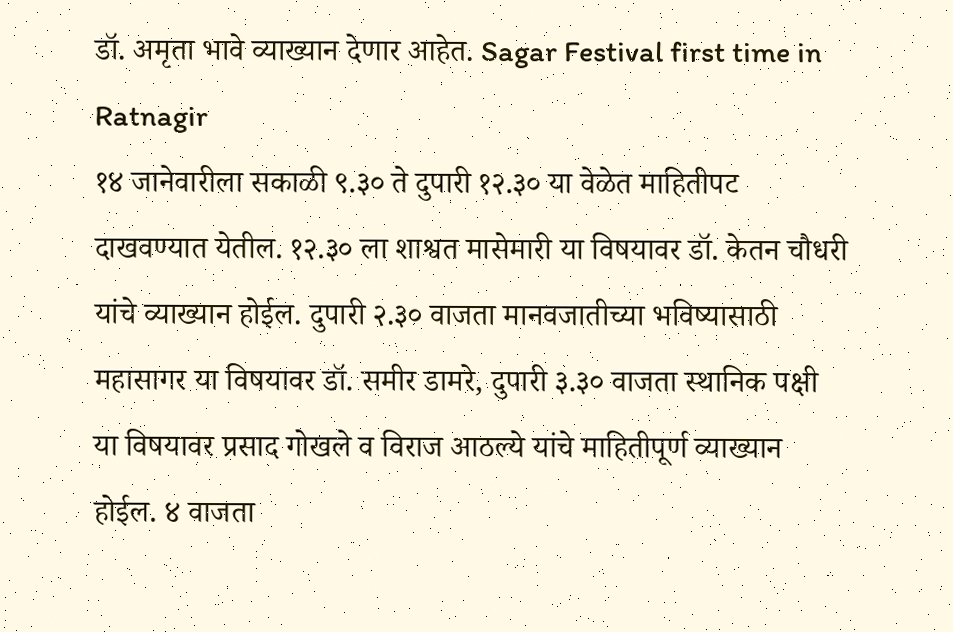डॉ. अमृता भावे व्याख्यान देणार आहेत. Sagar Festival first time in Ratnagir
१४ जानेवारीला सकाळी ९.३० ते दुपारी १२.३० या वेळेत माहितीपट दाखवण्यात येतील. १२.३० ला शाश्वत मासेमारी या विषयावर डॉ. केतन चौधरी यांचे व्याख्यान होईल. दुपारी २.३० वाजता मानवजातीच्या भविष्यासाठी महासागर या विषयावर डॉ. समीर डामरे, दुपारी ३.३० वाजता स्थानिक पक्षी या विषयावर प्रसाद गोखले व विराज आठल्ये यांचे माहितीपूर्ण व्याख्यान होईल. ४ वाजता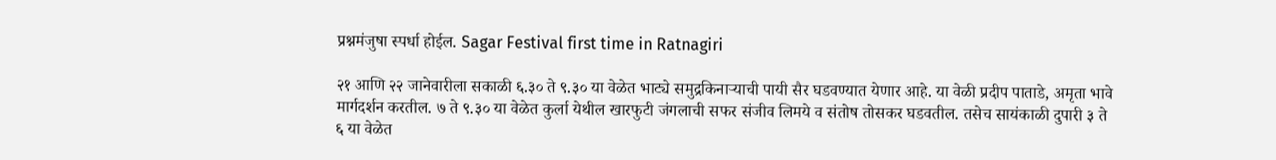प्रश्नमंजुषा स्पर्धा होईल. Sagar Festival first time in Ratnagiri

२१ आणि २२ जानेवारीला सकाळी ६.३० ते ९.३० या वेळेत भाट्ये समुद्रकिनाऱ्याची पायी सैर घडवण्यात येणार आहे. या वेळी प्रदीप पाताडे, अमृता भावे मार्गदर्शन करतील. ७ ते ९.३० या वेळेत कुर्ला येथील खारफुटी जंगलाची सफर संजीव लिमये व संतोष तोसकर घडवतील. तसेच सायंकाळी दुपारी ३ ते ६ या वेळेत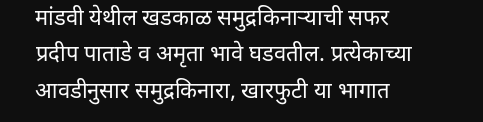मांडवी येथील खडकाळ समुद्रकिनाऱ्याची सफर प्रदीप पाताडे व अमृता भावे घडवतील. प्रत्येकाच्या आवडीनुसार समुद्रकिनारा, खारफुटी या भागात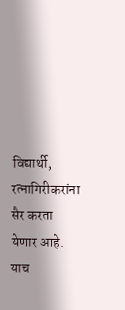विद्यार्थी, रत्नागिरीकरांना सैर करता येणार आहे. याच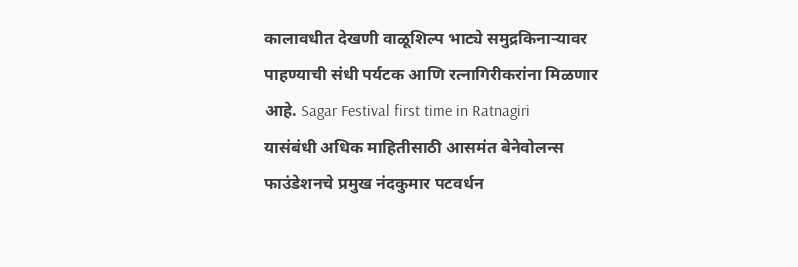कालावधीत देखणी वाळूशिल्प भाट्ये समुद्रकिनाऱ्यावर पाहण्याची संधी पर्यटक आणि रत्नागिरीकरांना मिळणार आहे. Sagar Festival first time in Ratnagiri
यासंबंधी अधिक माहितीसाठी आसमंत बेनेवोलन्स फाउंडेशनचे प्रमुख नंदकुमार पटवर्धन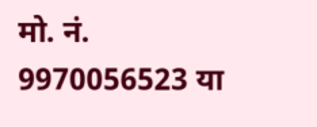मो. नं. 9970056523 या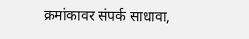क्रमांकावर संपर्क साधावा,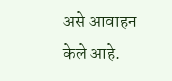असे आवाहन केले आहे.